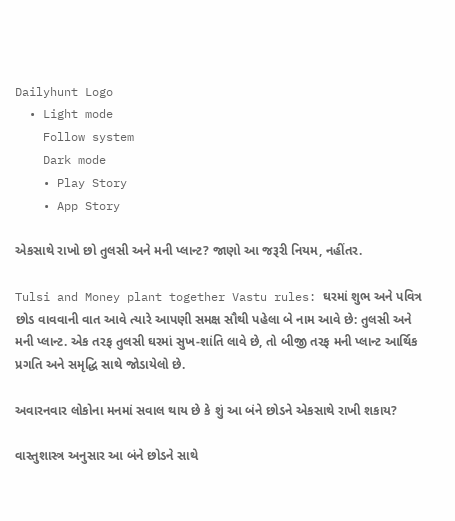Dailyhunt Logo
  • Light mode
    Follow system
    Dark mode
    • Play Story
    • App Story

એકસાથે રાખો છો તુલસી અને મની પ્લાન્ટ? જાણો આ જરૂરી નિયમ, નહીંતર.

Tulsi and Money plant together Vastu rules: ઘરમાં શુભ અને પવિત્ર છોડ વાવવાની વાત આવે ત્યારે આપણી સમક્ષ સૌથી પહેલા બે નામ આવે છે: તુલસી અને મની પ્લાન્ટ. એક તરફ તુલસી ઘરમાં સુખ-શાંતિ લાવે છે, તો બીજી તરફ મની પ્લાન્ટ આર્થિક પ્રગતિ અને સમૃદ્ધિ સાથે જોડાયેલો છે.

અવારનવાર લોકોના મનમાં સવાલ થાય છે કે શું આ બંને છોડને એકસાથે રાખી શકાય?

વાસ્તુશાસ્ત્ર અનુસાર આ બંને છોડને સાથે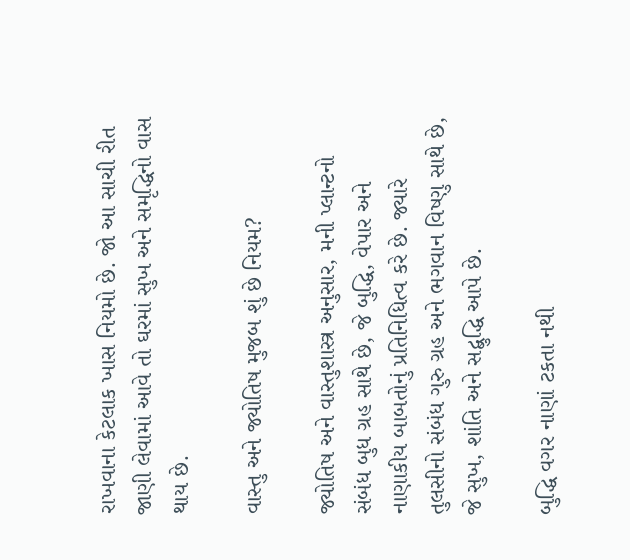રાખવાના કેટલાક ખાસ નિયમો છે. જો આ સાચી રીત જાણી લેવામાં આવે તો ઘરમાં સુખ અને સમૃદ્ધિનો વાસ થાય છે.

વાસ્તુ અને જ્યોતિષ મુજબ શું છે નિયમ?

જ્યોતિષ અને વાસ્તુશાસ્ત્ર અનુસાર, મની પ્લાન્ટનો સંબંધ બુધ ગ્રહ સાથે છે, જે બુદ્ધિ, વેપાર અને નાણાકીય બાબતોનું પ્રતિનિધિત્વ કરે છે. જ્યારે તુલસીનો સંબંધ ગુરુ ગ્રહ અને ભગવાન વિષ્ણુ સાથે છે, જે સુખ, શાંતિ અને સદ્બુદ્ધિ આપે છે.

બુદ્ધિ વગર નાણાં ટકતા નથી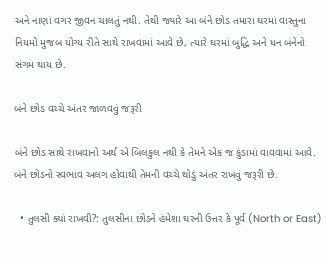અને નાણાં વગર જીવન ચાલતું નથી. તેથી જ્યારે આ બંને છોડ તમારા ઘરમાં વાસ્તુના નિયમો મુજબ યોગ્ય રીતે સાથે રાખવામાં આવે છે, ત્યારે ઘરમાં બુદ્ધિ અને ધન બંનેનો સંગમ થાય છે.

બંને છોડ વચ્ચે અંતર જાળવવું જરૂરી

બંને છોડ સાથે રાખવાનો અર્થ એ બિલકુલ નથી કે તેમને એક જ કુંડામાં વાવવામાં આવે. બંને છોડનો સ્વભાવ અલગ હોવાથી તેમની વચ્ચે થોડું અંતર રાખવું જરૂરી છે.

  • તુલસી ક્યાં રાખવી?: તુલસીના છોડને હંમેશા ઘરની ઉત્તર કે પૂર્વ (North or East)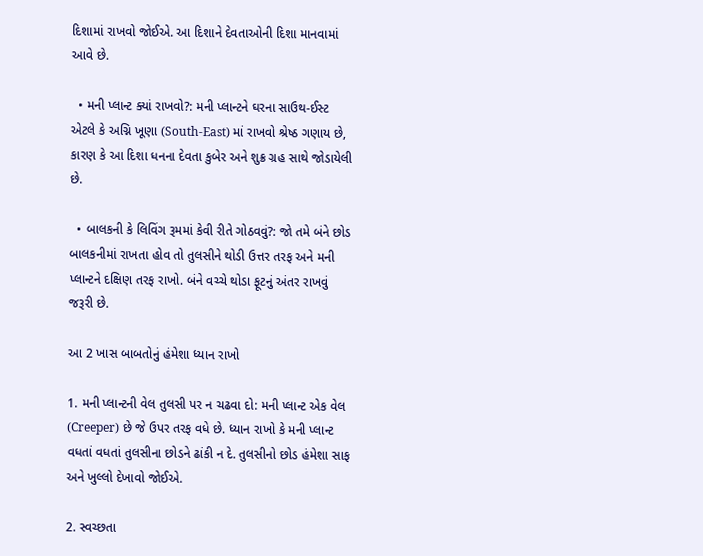દિશામાં રાખવો જોઈએ. આ દિશાને દેવતાઓની દિશા માનવામાં આવે છે.

  • મની પ્લાન્ટ ક્યાં રાખવો?: મની પ્લાન્ટને ઘરના સાઉથ-ઈસ્ટ એટલે કે અગ્નિ ખૂણા (South-East) માં રાખવો શ્રેષ્ઠ ગણાય છે, કારણ કે આ દિશા ધનના દેવતા કુબેર અને શુક્ર ગ્રહ સાથે જોડાયેલી છે.

  • બાલકની કે લિવિંગ રૂમમાં કેવી રીતે ગોઠવવું?: જો તમે બંને છોડ બાલકનીમાં રાખતા હોવ તો તુલસીને થોડી ઉત્તર તરફ અને મની પ્લાન્ટને દક્ષિણ તરફ રાખો. બંને વચ્ચે થોડા ફૂટનું અંતર રાખવું જરૂરી છે.

આ 2 ખાસ બાબતોનું હંમેશા ધ્યાન રાખો

1. મની પ્લાન્ટની વેલ તુલસી પર ન ચઢવા દો: મની પ્લાન્ટ એક વેલ (Creeper) છે જે ઉપર તરફ વધે છે. ધ્યાન રાખો કે મની પ્લાન્ટ વધતાં વધતાં તુલસીના છોડને ઢાંકી ન દે. તુલસીનો છોડ હંમેશા સાફ અને ખુલ્લો દેખાવો જોઈએ.

2. સ્વચ્છતા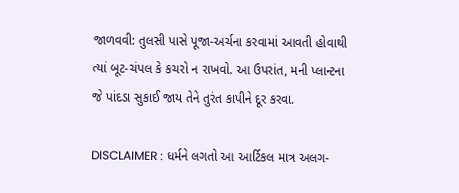જાળવવી: તુલસી પાસે પૂજા-અર્ચના કરવામાં આવતી હોવાથી ત્યાં બૂટ-ચંપલ કે કચરો ન રાખવો. આ ઉપરાંત, મની પ્લાન્ટના જે પાંદડા સુકાઈ જાય તેને તુરંત કાપીને દૂર કરવા.

DISCLAIMER : ધર્મને લગતો આ આર્ટિકલ માત્ર અલગ-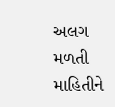અલગ મળતી માહિતીને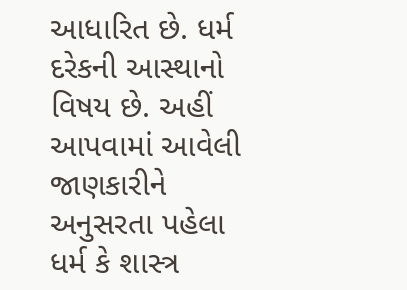આધારિત છે. ધર્મ દરેકની આસ્થાનો વિષય છે. અહીં આપવામાં આવેલી જાણકારીને અનુસરતા પહેલા ધર્મ કે શાસ્ત્ર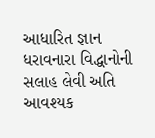આધારિત જ્ઞાન ધરાવનારા વિદ્ધાનોની સલાહ લેવી અતિ આવશ્યક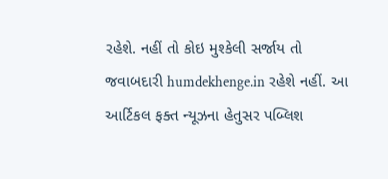રહેશે. નહીં તો કોઇ મુશ્કેલી સર્જાય તો જવાબદારી humdekhenge.in રહેશે નહીં. આ આર્ટિકલ ફક્ત ન્યૂઝના હેતુસર પબ્લિશ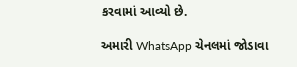કરવામાં આવ્યો છે.

અમારી WhatsApp ચેનલમાં જોડાવા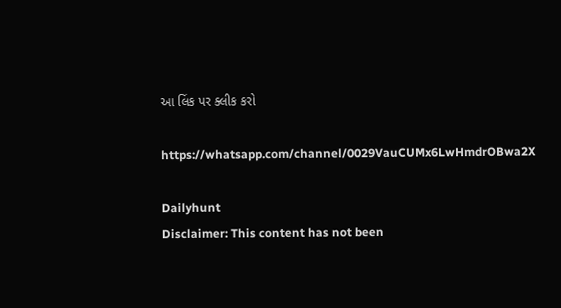આ લિંક પર ક્લીક કરો

https://whatsapp.com/channel/0029VauCUMx6LwHmdrOBwa2X

Dailyhunt
Disclaimer: This content has not been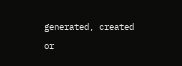generated, created or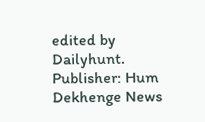edited by Dailyhunt. Publisher: Hum Dekhenge News